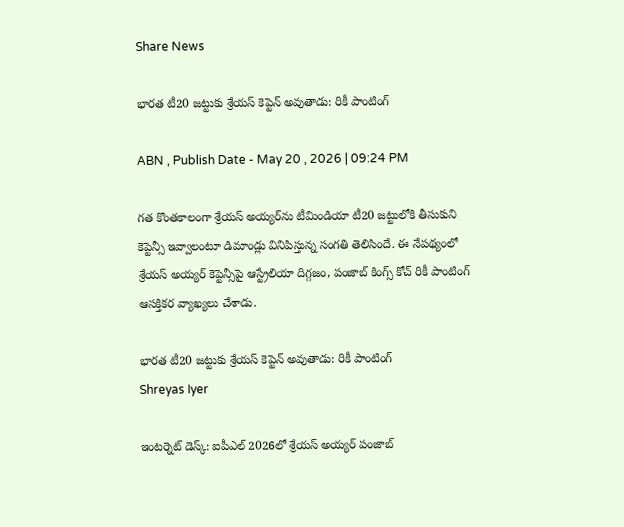Share News

భారత టీ20 జట్టుకు శ్రేయస్ కెప్టెన్ అవుతాడు: రికీ పాంటింగ్

ABN , Publish Date - May 20 , 2026 | 09:24 PM

గత కొంతకాలంగా శ్రేయస్ అయ్యర్‌ను టీమిండియా టీ20 జట్టులోకి తీసుకుని కెప్టెన్సీ ఇవ్వాలంటూ డిమాండ్లు వినిపిస్తున్న సంగతి తెలిసిందే. ఈ నేపథ్యంలో శ్రేయస్ అయ్యర్‌ కెప్టెన్సీపై ఆస్ట్రేలియా దిగ్గజం, పంజాబ్ కింగ్స్ కోచ్ రికీ పాంటింగ్ ఆసక్తికర వ్యాఖ్యలు చేశాడు.

భారత టీ20 జట్టుకు శ్రేయస్ కెప్టెన్ అవుతాడు: రికీ పాంటింగ్
Shreyas Iyer

ఇంటర్నెట్ డెస్క్: ఐపీఎల్ 2026లో శ్రేయస్ అయ్యర్ పంజాబ్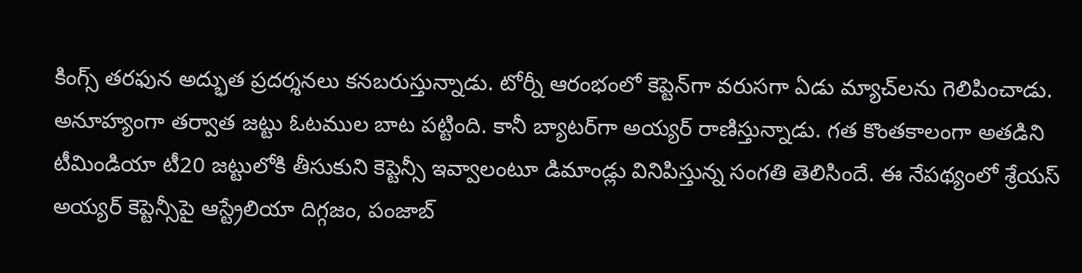కింగ్స్ తరఫున అద్భుత ప్రదర్శనలు కనబరుస్తున్నాడు. టోర్నీ ఆరంభంలో కెప్టెన్‌గా వరుసగా ఏడు మ్యాచ్‌లను గెలిపించాడు. అనూహ్యంగా తర్వాత జట్టు ఓటముల బాట పట్టింది. కానీ బ్యాటర్‌గా అయ్యర్ రాణిస్తున్నాడు. గత కొంతకాలంగా అతడిని టీమిండియా టీ20 జట్టులోకి తీసుకుని కెప్టెన్సీ ఇవ్వాలంటూ డిమాండ్లు వినిపిస్తున్న సంగతి తెలిసిందే. ఈ నేపథ్యంలో శ్రేయస్ అయ్యర్‌ కెప్టెన్సీపై ఆస్ట్రేలియా దిగ్గజం, పంజాబ్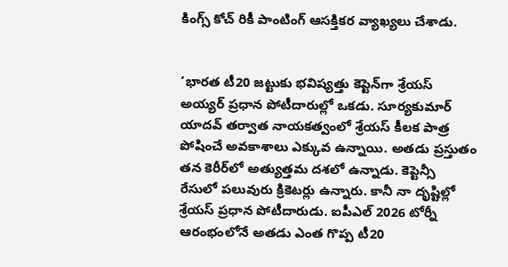కింగ్స్ కోచ్ రికీ పాంటింగ్ ఆసక్తికర వ్యాఖ్యలు చేశాడు.


‘భారత టీ20 జట్టుకు భవిష్యత్తు కెప్టెన్‌గా శ్రేయస్ అయ్యర్ ప్రధాన పోటీదారుల్లో ఒకడు. సూర్యకుమార్ యాదవ్ తర్వాత నాయకత్వంలో శ్రేయస్ కీలక పాత్ర పోషించే అవకాశాలు ఎక్కువ ఉన్నాయి. అతడు ప్రస్తుతం తన కెరీర్‌లో అత్యుత్తమ దశలో ఉన్నాడు. కెప్టెన్సీ రేసులో పలువురు క్రికెటర్లు ఉన్నారు. కానీ నా దృష్టిల్లో శ్రేయస్ ప్రధాన పోటీదారుడు. ఐపీఎల్ 2026 టోర్నీ ఆరంభంలోనే అతడు ఎంత గొప్ప టీ20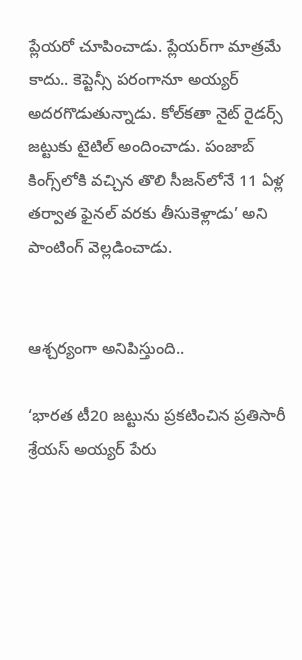ప్లేయరో చూపించాడు. ప్లేయర్‌గా మాత్రమే కాదు.. కెప్టెన్సీ పరంగానూ అయ్యర్ అదరగొడుతున్నాడు. కోల్‌కతా నైట్ రైడర్స్ జట్టుకు టైటిల్ అందించాడు. పంజాబ్ కింగ్స్‌లోకి వచ్చిన తొలి సీజన్‌లోనే 11 ఏళ్ల తర్వాత ఫైనల్ వరకు తీసుకెళ్లాడు’ అని పాంటింగ్ వెల్లడించాడు.


ఆశ్చర్యంగా అనిపిస్తుంది..

‘భారత టీ20 జట్టును ప్రకటించిన ప్రతిసారీ శ్రేయస్ అయ్యర్ పేరు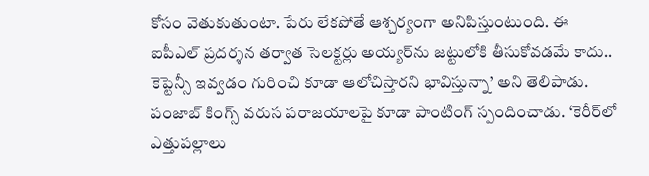కోసం వెతుకుతుంటా. పేరు లేకపోతే ఆశ్చర్యంగా అనిపిస్తుంటుంది. ఈ ఐపీఎల్ ప్రదర్శన తర్వాత సెలక్టర్లు అయ్యర్‌ను జట్టులోకి తీసుకోవడమే కాదు.. కెప్టెన్సీ ఇవ్వడం గురించి కూడా ఆలోచిస్తారని భావిస్తున్నా’ అని తెలిపాడు. పంజాబ్ కింగ్స్ వరుస పరాజయాలపై కూడా పాంటింగ్ స్పందించాడు. ‘కెరీర్‌లో ఎత్తుపల్లాలు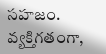సహజం. వ్యక్తిగతంగా,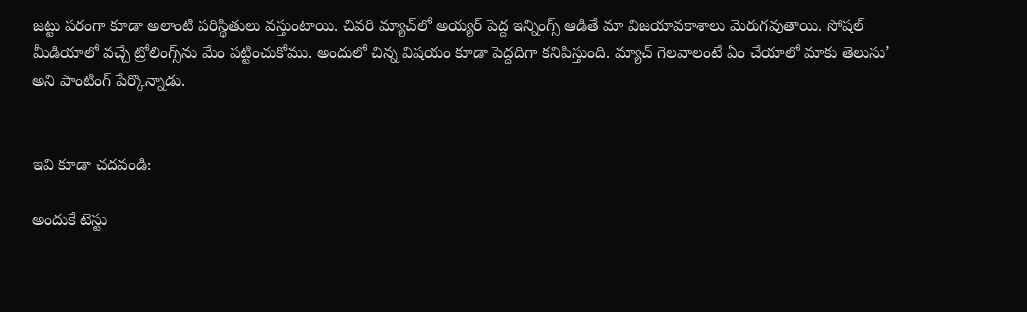జట్టు పరంగా కూడా అలాంటి పరిస్థితులు వస్తుంటాయి. చివరి మ్యాచ్‌లో అయ్యర్ పెద్ద ఇన్నింగ్స్ ఆడితే మా విజయావకాశాలు మెరుగవుతాయి. సోషల్ మీడియాలో వచ్చే ట్రోలింగ్స్‌ను మేం పట్టించుకోము. అందులో చిన్న విషయం కూడా పెద్దదిగా కనిపిస్తుంది. మ్యాచ్ గెలవాలంటే ఏం చేయాలో మాకు తెలుసు’ అని పాంటింగ్ పేర్కొన్నాడు.


ఇవి కూడా చదవండి:

అందుకే టెస్టు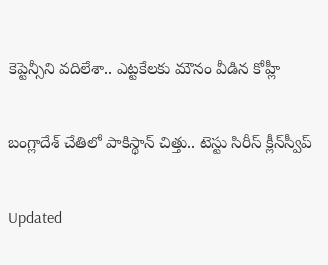కెప్టెన్సీని వదిలేశా.. ఎట్టకేలకు మౌనం వీడిన కోహ్లీ

బంగ్లాదేశ్ చేతిలో పాకిస్థాన్ చిత్తు.. టెస్టు సిరీస్ క్లీన్‌స్వీప్

Updated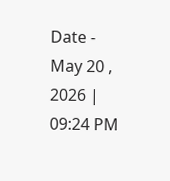Date - May 20 , 2026 | 09:24 PM